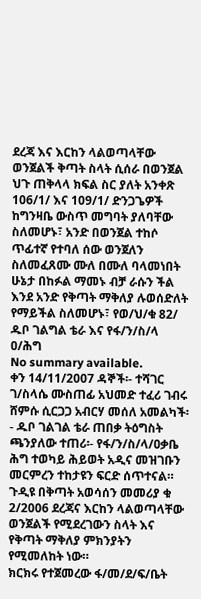ደረጃ እና እርከን ላልወጣላቸው ወንጀልች ቅጣት ስላት ሲሰራ በወንጀል ህጉ ጠቅላላ ክፍል ስር ያለት አንቀጽ 106/1/ እና 109/1/ ድንጋጌዎች ከግንዛቤ ውስጥ መግባት ያለባቸው ስለመሆኑ፣ አንድ በወንጀል ተከሶ ጥፊተኛ የተባለ ሰው ወንጀለን ስለመፈጸሙ ሙለ በሙለ ባላመነበት ሁኔታ በከፉል ማመኑ ብቻ ራሱን ችል እንደ አንድ የቅጣት ማቅለያ ሉወሰድለት የማይችል ስለመሆኑ፣ የወ/ህ/ቁ 82/ ዱቦ ገልግል ቴራ እና የፋ/ን/ስ/ላ ዐ/ሕግ
No summary available.
ቀን 14/11/2007 ዳኞች፡- ተሻገር ገ/ስላሴ ሙስጠፊ አህመድ ተፈሪ ገብሩ ሸምሱ ሲርጋጋ አብርሃ መሰለ አመልካች፡- ዱቦ ገልገል ቴራ ጠበቃ ትዕግስት ጫንያለው ተጠሪ፡- የፋ/ን/ስ/ላ/ዐቃቤ ሕግ ተወካይ ሕይወት አዲና መዝገቡን መርምረን ተከታዩን ፍርድ ሰጥተናል።
ጉዲዩ በቅጣት አወሳሰን መመሪያ ቁ 2/2006 ደረጃና እርከን ላልወጣላቸው ወንጀልች የሚደረገውን ስላት እና የቅጣት ማቅለያ ምክንያትን የሚመለከት ነው።
ክርክሩ የተጀመረው ፋ/መ/ደ/ፍ/ቤት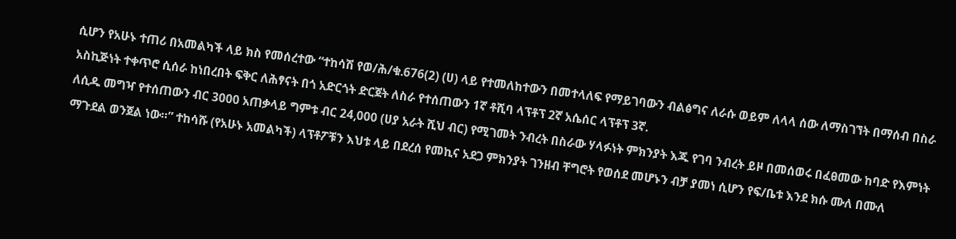ሲሆን የአሁኑ ተጠሪ በአመልካች ላይ ክስ የመሰረተው “ተከሳሽ የወ/ሕ/ቁ.676(2) (ሀ) ላይ የተመለከተውን በመተላለፍ የማይገባውን ብልፅግና ለራሱ ወይም ለላላ ሰው ለማስገኘት በማሰብ በስራ አስኪጅነት ተቀጥሮ ሲሰራ ከነበረበት ፍቅር ለሕፃናት በጎ አድርጎት ድርጀት ለስራ የተሰጠውን 1ኛ ቶሺባ ላፕቶፕ 2ኛ አሴሰር ላፕቶፕ 3ኛ.
ለሲዱ መግዣ የተሰጠውን ብር 3000 አጠቃላይ ግምቱ ብር 24,000 (ሀያ አራት ሺህ ብር) የሚገመት ንብረት በስራው ሃላፉነት ምክንያት እጁ የገባ ንብረት ይዞ በመሰወሩ በፈፀመው ከባድ የእምነት ማጉደል ወንጀል ነው።” ተከሳሹ (የአሁኑ አመልካች) ላፕቶፖቹን እህቱ ላይ በደረሰ የመኪና አደጋ ምክንያት ገንዘብ ቸግሮት የወሰደ መሆኑን ብቻ ያመነ ሲሆን የፍ/ቤቱ እንደ ክሱ ሙለ በሙለ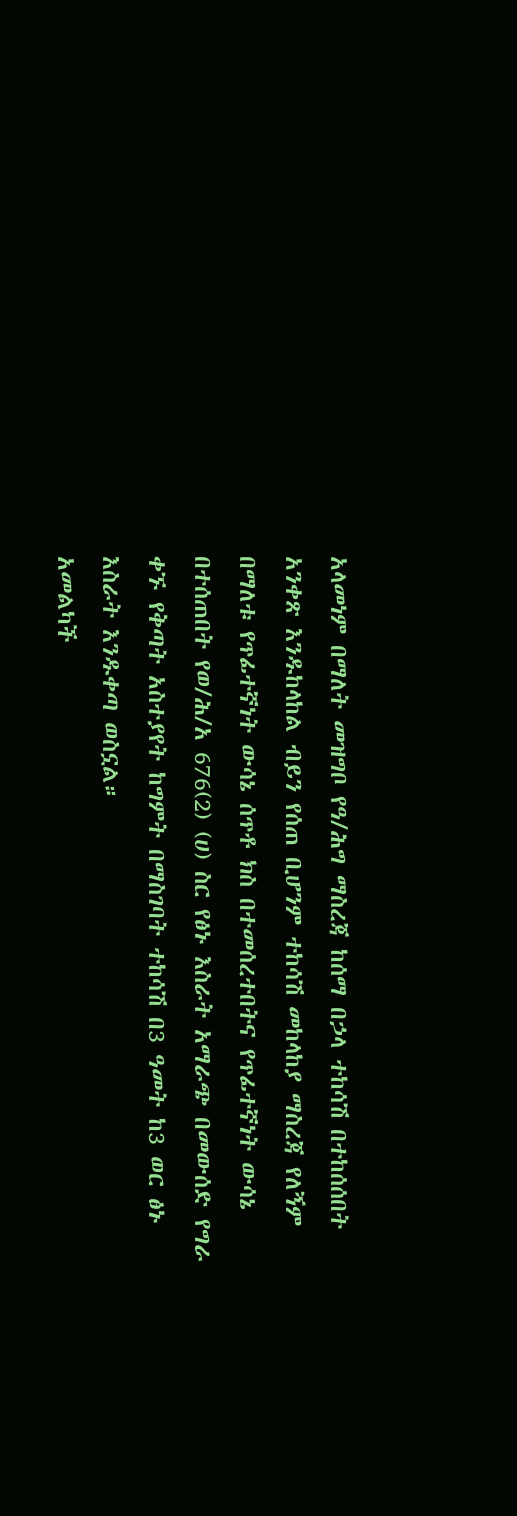አላመነም በማለት መዝግቦ የዓ/ሕግ ማስረጃ ከሰማ በኃላ ተከሳሽ በተከሰሰበት አንቀጽ እንዱከላከል ብይን የሰጠ ቢሆንም ተከሳሽ መከላከያ ማስረጃ የለኝም በማለቱ የጥፊተኛነት ውሳኔ ሰጥቶ ክስ በተመሰረተበትና የጥፊተኛነት ውሳኔ በተሰጠበት የወ/ሕ/አ 676(2) (ሀ) ስር የፅኑ እስራት አማራጭ በመውሰድ የግራ ቀኙ የቅጣት አስተያየት ከግምት በማስገባት ተከሳሽ በ3 ዓመት ከ3 ወር ፅኑ እስራት እንዱቀጣ ወስኗል።
አመልካች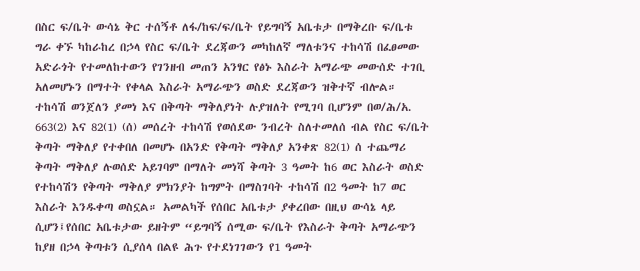በስር ፍ/ቤት ውሳኔ ቅር ተሰኝቶ ለፋ/ከፍ/ፍ/ቤት የይግባኝ አቤቱታ በማቅረቡ ፍ/ቤቱ ግራ ቀኙ ካከራከረ በኃላ የስር ፍ/ቤት ደረጃውን መካከለኛ ማለቱንና ተከሳሽ በፈፀመው አድራጎት የተመለከተውን የገንዘብ መጠን አንፃር የፅኑ እስራት አማራጭ መውሰድ ተገቢ አለመሆኑን በማተት የቀላል እስራት አማራጭን ወስድ ደረጃውን ዝቅተኛ ብሎል። ተከሳሽ ወንጀለን ያመነ እና በቅጣት ማቅለያነት ሉያዝለት የሚገባ ቢሆንም በወ/ሕ/አ. 663(2) እና 82(1) (ሰ) መሰረት ተከሳሽ የወሰደው ንብረት ስለተመለሰ ብል የስር ፍ/ቤት ቅጣት ማቅለያ የተቀበለ በመሆኑ በአንድ የቅጣት ማቅለያ አንቀጽ 82(1) ሰ ተጨማሪ ቅጣት ማቅለያ ሉወሰድ አይገባም በማለት መነሻ ቅጣት 3 ዓመት ከ6 ወር እስራት ወስድ የተከሳሽን የቅጣት ማቅለያ ምክንያት ከግምት በማስገባት ተከሳሽ በ2 ዓመት ከ7 ወር እስራት እንዱቀጣ ወስኗል። አመልካች የሰበር አቤቱታ ያቀረበው በዚህ ውሳኔ ላይ ሲሆን፤የሰበር አቤቱታው ይዘትም “ይግባኝ ሰሚው ፍ/ቤት የእስራት ቅጣት አማራጭን ከያዘ በኃላ ቅጣቱን ሲያሰላ በልዩ ሕጉ የተደነገገውን የ1 ዓመት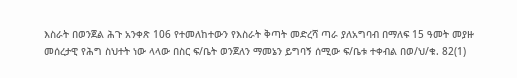እስራት በወንጀል ሕጉ አንቀጽ 106 የተመለከተውን የእስራት ቅጣት መድረሻ ጣራ ያለአግባብ በማለፍ 15 ዓመት መያዙ መሰረታዊ የሕግ ስህተት ነው ላላው በስር ፍ/ቤት ወንጀለን ማመኔን ይግባኝ ሰሚው ፍ/ቤቱ ተቀብል በወ/ህ/ቁ. 82(1)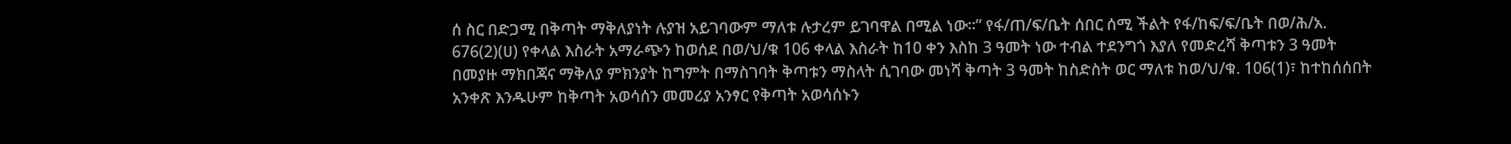ሰ ስር በድጋሚ በቅጣት ማቅለያነት ሉያዝ አይገባውም ማለቱ ሉታረም ይገባዋል በሚል ነው።” የፋ/ጠ/ፍ/ቤት ሰበር ሰሚ ችልት የፋ/ከፍ/ፍ/ቤት በወ/ሕ/አ. 676(2)(ሀ) የቀላል እስራት አማራጭን ከወሰደ በወ/ህ/ቁ 106 ቀላል እስራት ከ10 ቀን እስከ 3 ዓመት ነው ተብል ተደንግጎ እያለ የመድረሻ ቅጣቱን 3 ዓመት በመያዙ ማክበጃና ማቅለያ ምክንያት ከግምት በማስገባት ቅጣቱን ማስላት ሲገባው መነሻ ቅጣት 3 ዓመት ከስድስት ወር ማለቱ ከወ/ህ/ቁ. 106(1)፣ ከተከሰሰበት አንቀጽ እንዱሁም ከቅጣት አወሳሰን መመሪያ አንፃር የቅጣት አወሳሰኑን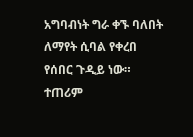አግባብነት ግራ ቀኙ ባለበት ለማየት ሲባል የቀረበ የሰበር ጉዲይ ነው።
ተጠሪም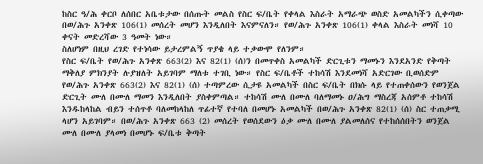ከስር ዓ/ሕ ቀርቦ ለሰበር አቤቱታው በሰጡት መልስ የስር ፍ/ቤት የቀላል እስራት አማራጭ ወስድ አመልካችን ሲቀጣው በወ/ሕጉ አንቀጽ 106(1) መሰረት መሆን እንዲለበት እናምናለን። የወ/ሕጉ አንቀጽ 106(1) ቀላል እስራት መነሻ 10 ቀናት መድረሻው 3 ዓመት ነው።
ስለሆነም በዚህ ረገድ የተነሳው ይታረምልኝ ጥያቄ ላይ ተቃውሞ የለንም።
የስር ፍ/ቤት የወ/ሕጉ አንቀጽ 663(2) እና 82(1) (ሰ)ን በመጥቀስ አመልካች ድርጊቱን ማመኑን እንደአንድ የቅጣት ማቅለያ ምክንያት ሉያዝለት አይገባም ማለቱ ተገቢ ነው። የስር ፍ/ቤቶች ተከሳሽ እንደመነሻ አድርገው ቢወሰድም የወ/ሕጉ አንቀጽ 663(2) እና 82(1) (ሰ) ተጣምረው ሲታዩ አመልካች በስር ፍ/ቤት በክሱ ላይ የተጠቀሰውን የወንጀል ድርጊት ሙለ በሙለ ማመን እንዲለበት ያስቀምጣል። ተከሳሽ ሙለ በሙለ ባለማመኑ ዐ/ሕግ ማስረጃ አሰምቶ ተከሳሽ እንዱከላከል ብይን ተሰጥቶ ባለመከላከለ ጥፊተኛ የተባለ በመሆኑ አመልካች በወ/ሕጉ አንቀጽ 82(1) (ሰ) ስር ተጠቃሚ ላሆን አይገባም። በወ/ሕጉ አንቀጽ 663 (2) መሰረት የወሰደውን ዕቃ ሙለ በሙለ ያልመለሰና የተከሰሰበትን ወንጀል ሙለ በሙለ ያላመነ በመሆኑ ፍ/ቤቱ ቅጣት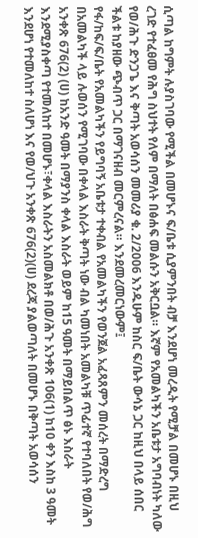ሲጣል ከግምት ሉያስገባው የሚችል በመሆኑና ፍ/ቤቱ ሲያምንበት ብቻ እንደሆነ መረዲት የሚቻል በመሆኑ በዚህ ረገድ የተፈፀመ የሕግ ስህተት የለም በማለት በፅሐፍ መልሱን አቅርቧል። እኛም የአመልካችን አቤቱታ አግባብነት ካለው የወ/ሕጉ ድንጋጌ እና ቅጣት አወሳሰን መመሪያ ቁ. 2/2006 እንዱሁም ከስር ፍ/ቤት ውሳኔ ጋር ከዚህ በላይ ሰበር ችልቱ ከያዘው ጭብጥ ጋር በማገናዘብ መርምረናል። እንደመረመርነውም፤
የፋ/ከፍ/ፍ/ቤት የአመልካችን የይግባኝ አቤቱታ ተቀብል የአመልካችን የወንጀል አፈጻጸምን መሰረት በማድረግ በአመልካች ላይ ሉወሰን የሚገባው በቀላል እስራት ቅጣት ነው ብል ካመነበት አመልካቹ ጥፊተኛ የተባለበት የወ/ሕግ አንቀጽ 676(2) (ሀ) ከአንድ ዓመት በማያንስ ቀላል እስራት ወይም ከ15 ዓመት በማይበልጥ ፅኑ እስራት እንደሚያስቀጣ የተመለከተ በመሆኑ፣ቀላል እስራትን አስመልክቶ በወ/ሕጉ አንቀጽ 106(1) ከ10 ቀን እስከ 3 ዓመት እንደሆነ የተመለከተ ስለሆነ እና የወ/ህጉ አንቀጽ 676(2)(ሀ) ደረጃ ያልወጣለት በመሆኑ በቅጣት አወሳሰን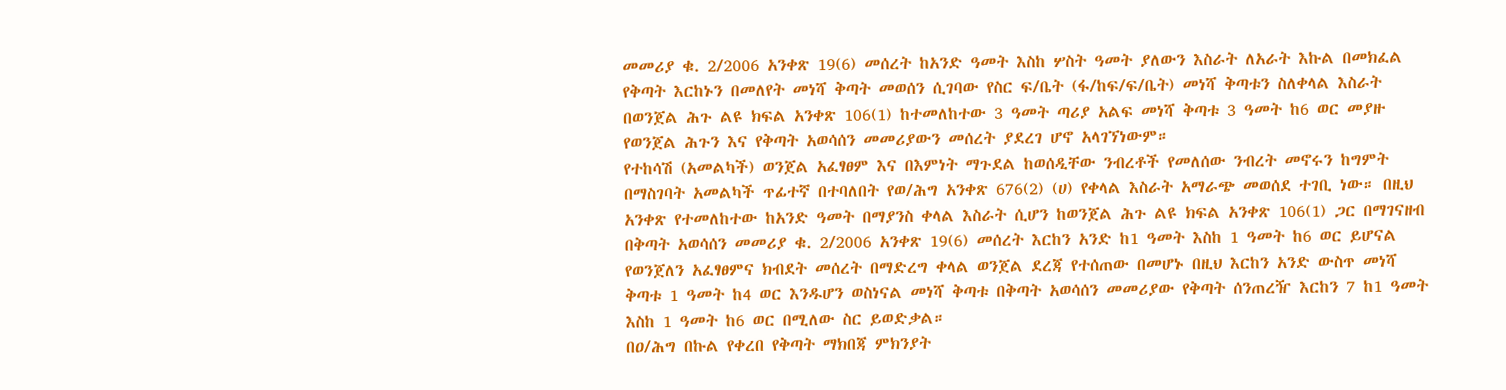መመሪያ ቁ. 2/2006 አንቀጽ 19(6) መሰረት ከአንድ ዓመት እስከ ሦስት ዓመት ያለውን እስራት ለአራት እኩል በመክፈል የቅጣት እርከኑን በመለየት መነሻ ቅጣት መወሰን ሲገባው የስር ፍ/ቤት (ፋ/ከፍ/ፍ/ቤት) መነሻ ቅጣቱን ስለቀላል እስራት በወንጀል ሕጉ ልዩ ክፍል አንቀጽ 106(1) ከተመለከተው 3 ዓመት ጣሪያ አልፍ መነሻ ቅጣቱ 3 ዓመት ከ6 ወር መያዙ የወንጀል ሕጉን እና የቅጣት አወሳሰን መመሪያውን መሰረት ያደረገ ሆኖ አላገኘነውም።
የተከሳሽ (አመልካች) ወንጀል አፈፃፀም እና በእምነት ማጉደል ከወሰዲቸው ንብረቶች የመለሰው ንብረት መኖሩን ከግምት በማስገባት አመልካች ጥፊተኛ በተባለበት የወ/ሕግ አንቀጽ 676(2) (ሀ) የቀላል እስራት አማራጭ መወሰደ ተገቢ ነው። በዚህ አንቀጽ የተመለከተው ከአንድ ዓመት በማያንስ ቀላል እስራት ሲሆን ከወንጀል ሕጉ ልዩ ክፍል አንቀጽ 106(1) ጋር በማገናዘብ በቅጣት አወሳሰን መመሪያ ቁ. 2/2006 አንቀጽ 19(6) መሰረት እርከን አንድ ከ1 ዓመት እስከ 1 ዓመት ከ6 ወር ይሆናል የወንጀለን አፈፃፀምና ክብደት መሰረት በማድረግ ቀላል ወንጀል ደረጃ የተሰጠው በመሆኑ በዚህ እርከን አንድ ውስጥ መነሻ ቅጣቱ 1 ዓመት ከ4 ወር እንዱሆን ወስነናል መነሻ ቅጣቱ በቅጣት አወሳሰን መመሪያው የቅጣት ሰንጠረዥ እርከን 7 ከ1 ዓመት እስከ 1 ዓመት ከ6 ወር በሚለው ስር ይወድቃል።
በዐ/ሕግ በኩል የቀረበ የቅጣት ማክበጃ ምክንያት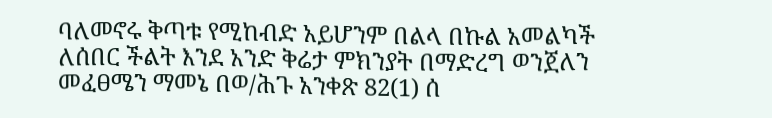ባለመኖሩ ቅጣቱ የሚከብድ አይሆንም በልላ በኩል አመልካች ለሰበር ችልት እንደ አንድ ቅሬታ ምክንያት በማድረግ ወንጀለን መፈፀሜን ማመኔ በወ/ሕጉ አንቀጽ 82(1) ሰ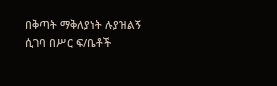በቅጣት ማቅለያነት ሉያዝልኝ ሲገባ በሥር ፍ/ቤቶች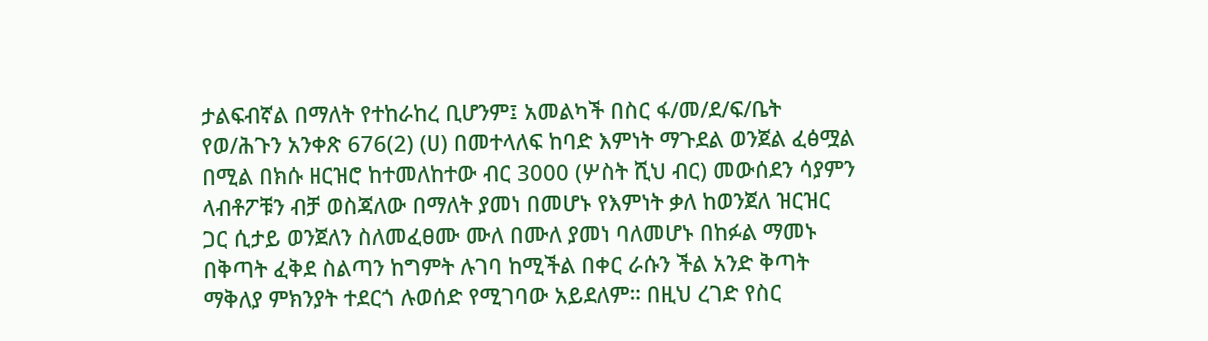ታልፍብኛል በማለት የተከራከረ ቢሆንም፤ አመልካች በስር ፋ/መ/ደ/ፍ/ቤት የወ/ሕጉን አንቀጽ 676(2) (ሀ) በመተላለፍ ከባድ እምነት ማጉደል ወንጀል ፈፅሟል በሚል በክሱ ዘርዝሮ ከተመለከተው ብር 3000 (ሦስት ሺህ ብር) መውሰደን ሳያምን ላብቶፖቹን ብቻ ወስጃለው በማለት ያመነ በመሆኑ የእምነት ቃለ ከወንጀለ ዝርዝር ጋር ሲታይ ወንጀለን ስለመፈፀሙ ሙለ በሙለ ያመነ ባለመሆኑ በከፉል ማመኑ በቅጣት ፈቅደ ስልጣን ከግምት ሉገባ ከሚችል በቀር ራሱን ችል አንድ ቅጣት ማቅለያ ምክንያት ተደርጎ ሉወሰድ የሚገባው አይደለም። በዚህ ረገድ የስር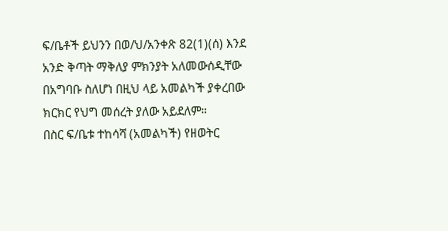ፍ/ቤቶች ይህንን በወ/ህ/አንቀጽ 82(1)(ሰ) እንደ አንድ ቅጣት ማቅለያ ምክንያት አለመውሰዲቸው በአግባቡ ስለሆነ በዚህ ላይ አመልካች ያቀረበው ክርክር የህግ መሰረት ያለው አይደለም።
በስር ፍ/ቤቱ ተከሳሻ (አመልካች) የዘወትር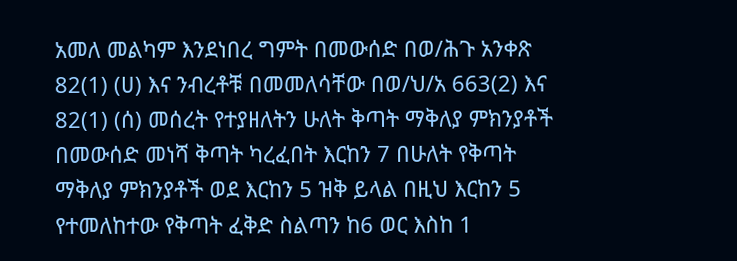አመለ መልካም እንደነበረ ግምት በመውሰድ በወ/ሕጉ አንቀጽ 82(1) (ሀ) እና ንብረቶቹ በመመለሳቸው በወ/ህ/አ 663(2) እና 82(1) (ሰ) መሰረት የተያዘለትን ሁለት ቅጣት ማቅለያ ምክንያቶች በመውሰድ መነሻ ቅጣት ካረፈበት እርከን 7 በሁለት የቅጣት ማቅለያ ምክንያቶች ወደ እርከን 5 ዝቅ ይላል በዚህ እርከን 5 የተመለከተው የቅጣት ፈቅድ ስልጣን ከ6 ወር እስከ 1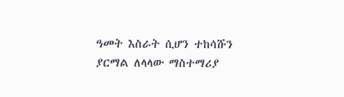ዓመት እስራት ሲሆን ተከሳሹን ያርማል ለላላው ማስተማሪያ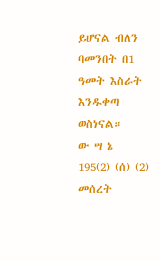ይሆናል ብለን ባመንበት በ1 ዓመት እስራት እንዱቀጣ ወስነናል።
ው ሣ ኔ
195(2) (ሰ) (2) መሰረት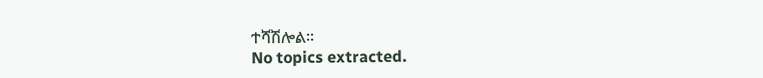ተሻሽሎል።
No topics extracted.